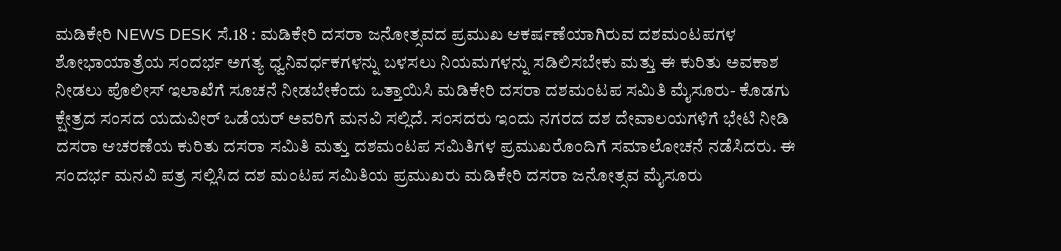ಮಡಿಕೇರಿ NEWS DESK ಸೆ.18 : ಮಡಿಕೇರಿ ದಸರಾ ಜನೋತ್ಸವದ ಪ್ರಮುಖ ಆಕರ್ಷಣೆಯಾಗಿರುವ ದಶಮಂಟಪಗಳ ಶೋಭಾಯಾತ್ರೆಯ ಸಂದರ್ಭ ಅಗತ್ಯ ಧ್ವನಿವರ್ಧಕಗಳನ್ನು ಬಳಸಲು ನಿಯಮಗಳನ್ನು ಸಡಿಲಿಸಬೇಕು ಮತ್ತು ಈ ಕುರಿತು ಅವಕಾಶ ನೀಡಲು ಪೊಲೀಸ್ ಇಲಾಖೆಗೆ ಸೂಚನೆ ನೀಡಬೇಕೆಂದು ಒತ್ತಾಯಿಸಿ ಮಡಿಕೇರಿ ದಸರಾ ದಶಮಂಟಪ ಸಮಿತಿ ಮೈಸೂರು- ಕೊಡಗು ಕ್ಷೇತ್ರದ ಸಂಸದ ಯದುವೀರ್ ಒಡೆಯರ್ ಅವರಿಗೆ ಮನವಿ ಸಲ್ಲಿದೆ. ಸಂಸದರು ಇಂದು ನಗರದ ದಶ ದೇವಾಲಯಗಳಿಗೆ ಭೇಟಿ ನೀಡಿ ದಸರಾ ಆಚರಣೆಯ ಕುರಿತು ದಸರಾ ಸಮಿತಿ ಮತ್ತು ದಶಮಂಟಪ ಸಮಿತಿಗಳ ಪ್ರಮುಖರೊಂದಿಗೆ ಸಮಾಲೋಚನೆ ನಡೆಸಿದರು. ಈ ಸಂದರ್ಭ ಮನವಿ ಪತ್ರ ಸಲ್ಲಿಸಿದ ದಶ ಮಂಟಪ ಸಮಿತಿಯ ಪ್ರಮುಖರು ಮಡಿಕೇರಿ ದಸರಾ ಜನೋತ್ಸವ ಮೈಸೂರು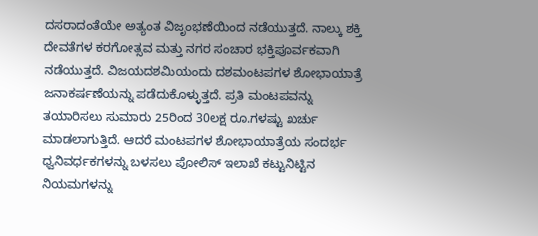ದಸರಾದಂತೆಯೇ ಅತ್ಯಂತ ವಿಜೃಂಭಣೆಯಿಂದ ನಡೆಯುತ್ತದೆ. ನಾಲ್ಕು ಶಕ್ತಿ ದೇವತೆಗಳ ಕರಗೋತ್ಸವ ಮತ್ತು ನಗರ ಸಂಚಾರ ಭಕ್ತಿಪೂರ್ವಕವಾಗಿ ನಡೆಯುತ್ತದೆ. ವಿಜಯದಶಮಿಯಂದು ದಶಮಂಟಪಗಳ ಶೋಭಾಯಾತ್ರೆ ಜನಾಕರ್ಷಣೆಯನ್ನು ಪಡೆದುಕೊಳ್ಳುತ್ತದೆ. ಪ್ರತಿ ಮಂಟಪವನ್ನು ತಯಾರಿಸಲು ಸುಮಾರು 25ರಿಂದ 30ಲಕ್ಷ ರೂ.ಗಳಷ್ಟು ಖರ್ಚು ಮಾಡಲಾಗುತ್ತಿದೆ. ಆದರೆ ಮಂಟಪಗಳ ಶೋಭಾಯಾತ್ರೆಯ ಸಂದರ್ಭ ಧ್ವನಿವರ್ಧಕಗಳನ್ನು ಬಳಸಲು ಪೋಲಿಸ್ ಇಲಾಖೆ ಕಟ್ಟುನಿಟ್ಟಿನ ನಿಯಮಗಳನ್ನು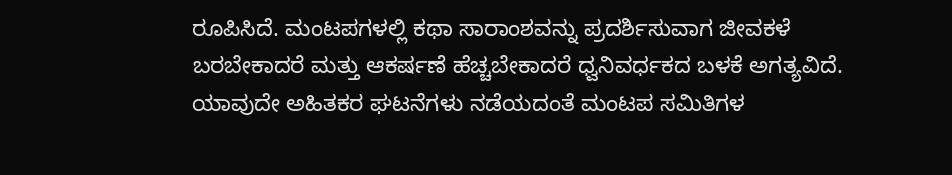ರೂಪಿಸಿದೆ. ಮಂಟಪಗಳಲ್ಲಿ ಕಥಾ ಸಾರಾಂಶವನ್ನು ಪ್ರದರ್ಶಿಸುವಾಗ ಜೀವಕಳೆ ಬರಬೇಕಾದರೆ ಮತ್ತು ಆಕರ್ಷಣೆ ಹೆಚ್ಚಬೇಕಾದರೆ ಧ್ವನಿವರ್ಧಕದ ಬಳಕೆ ಅಗತ್ಯವಿದೆ. ಯಾವುದೇ ಅಹಿತಕರ ಘಟನೆಗಳು ನಡೆಯದಂತೆ ಮಂಟಪ ಸಮಿತಿಗಳ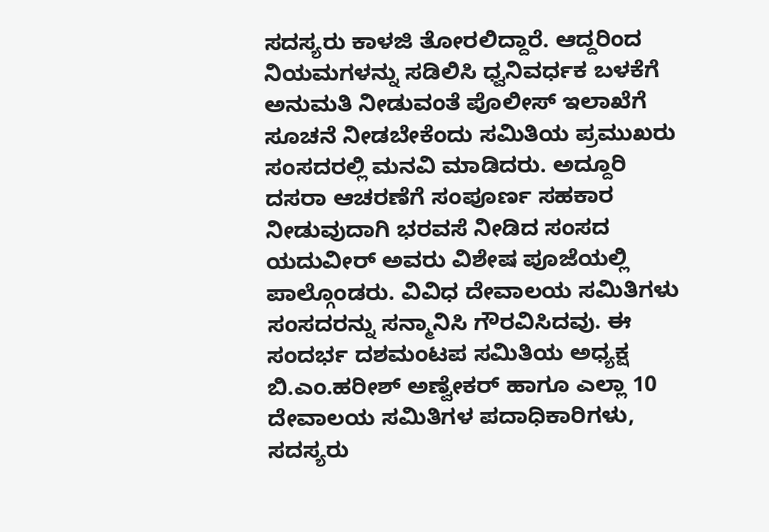ಸದಸ್ಯರು ಕಾಳಜಿ ತೋರಲಿದ್ದಾರೆ. ಆದ್ದರಿಂದ ನಿಯಮಗಳನ್ನು ಸಡಿಲಿಸಿ ಧ್ವನಿವರ್ಧಕ ಬಳಕೆಗೆ ಅನುಮತಿ ನೀಡುವಂತೆ ಪೊಲೀಸ್ ಇಲಾಖೆಗೆ ಸೂಚನೆ ನೀಡಬೇಕೆಂದು ಸಮಿತಿಯ ಪ್ರಮುಖರು ಸಂಸದರಲ್ಲಿ ಮನವಿ ಮಾಡಿದರು. ಅದ್ದೂರಿ ದಸರಾ ಆಚರಣೆಗೆ ಸಂಪೂರ್ಣ ಸಹಕಾರ ನೀಡುವುದಾಗಿ ಭರವಸೆ ನೀಡಿದ ಸಂಸದ ಯದುವೀರ್ ಅವರು ವಿಶೇಷ ಪೂಜೆಯಲ್ಲಿ ಪಾಲ್ಗೊಂಡರು. ವಿವಿಧ ದೇವಾಲಯ ಸಮಿತಿಗಳು ಸಂಸದರನ್ನು ಸನ್ಮಾನಿಸಿ ಗೌರವಿಸಿದವು. ಈ ಸಂದರ್ಭ ದಶಮಂಟಪ ಸಮಿತಿಯ ಅಧ್ಯಕ್ಷ ಬಿ.ಎಂ.ಹರೀಶ್ ಅಣ್ವೇಕರ್ ಹಾಗೂ ಎಲ್ಲಾ 10 ದೇವಾಲಯ ಸಮಿತಿಗಳ ಪದಾಧಿಕಾರಿಗಳು, ಸದಸ್ಯರು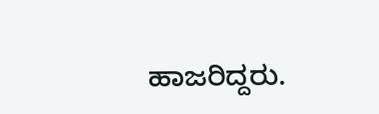ಹಾಜರಿದ್ದರು.